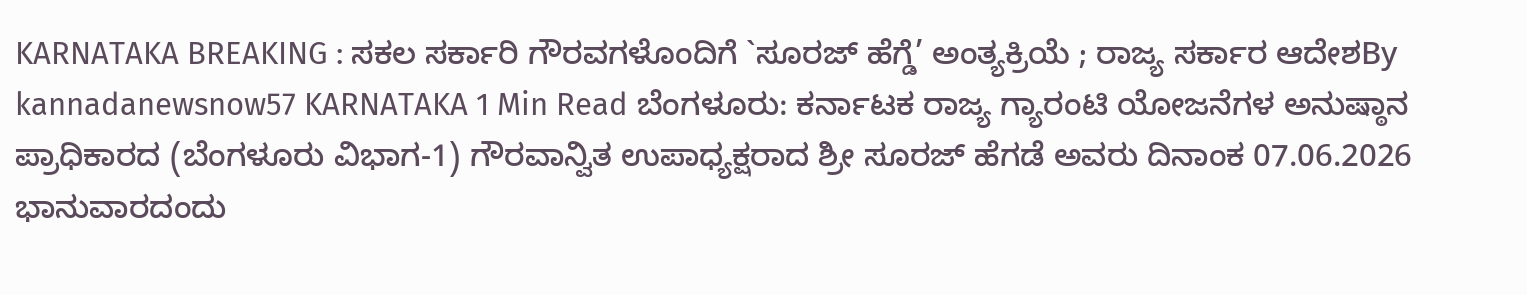KARNATAKA BREAKING : ಸಕಲ ಸರ್ಕಾರಿ ಗೌರವಗಳೊಂದಿಗೆ `ಸೂರಜ್ ಹೆಗ್ಡೆ’ ಅಂತ್ಯಕ್ರಿಯೆ ; ರಾಜ್ಯ ಸರ್ಕಾರ ಆದೇಶBy kannadanewsnow57 KARNATAKA 1 Min Read ಬೆಂಗಳೂರು: ಕರ್ನಾಟಕ ರಾಜ್ಯ ಗ್ಯಾರಂಟಿ ಯೋಜನೆಗಳ ಅನುಷ್ಠಾನ ಪ್ರಾಧಿಕಾರದ (ಬೆಂಗಳೂರು ವಿಭಾಗ-1) ಗೌರವಾನ್ವಿತ ಉಪಾಧ್ಯಕ್ಷರಾದ ಶ್ರೀ ಸೂರಜ್ ಹೆಗಡೆ ಅವರು ದಿನಾಂಕ 07.06.2026 ಭಾನುವಾರದಂದು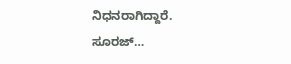ನಿಧನರಾಗಿದ್ದಾರೆ. ಸೂರಜ್…